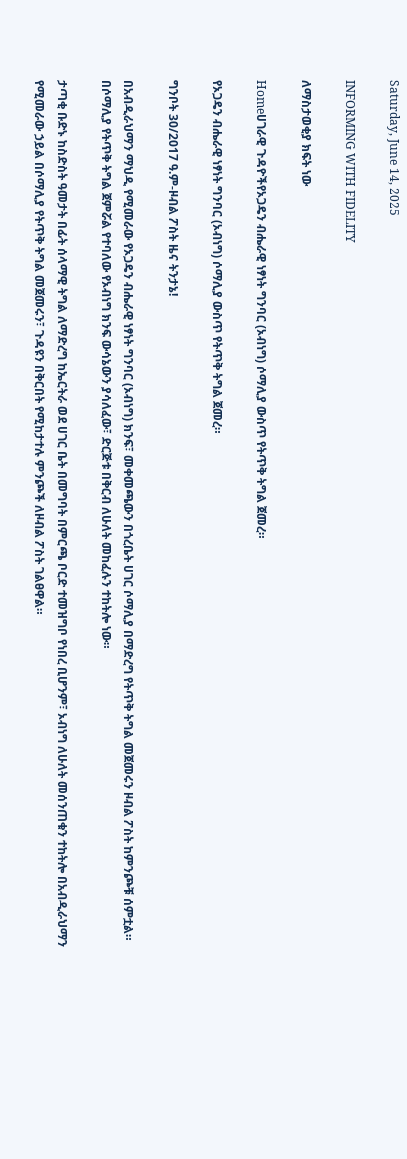Saturday, June 14, 2025

INFORMING WITH FIDELITY

ለማስታወቂያ ክፍት ነው

Homeሀገራዊ ጉዳዮችየኦጋዴን ብሔራዊ ነፃነት ግንባር (ኦብነግ) ሶማሊያ ውስጥ የትጥቅ ትግል ጀመረ።

የኦጋዴን ብሔራዊ ነፃነት ግንባር (ኦብነግ) ሶማሊያ ውስጥ የትጥቅ ትግል ጀመረ።

ግንቦት 30/2017 ዓ.ም-ዞብል ፖስት ዜና ትንታኔ!

በአብዲራህማን ማህዲ የሚመራው የኦጋዴን ብሔራዊ ነፃነት ግንባር (ኦብነግ) ክንፍ፣ መቀመጫውን በጎረቤት ሀገር ሶማሊያ በማድረግ የትጥቅ ትግል መጀመሩን ዞብል ፖስት ከምንጮቹ ሰምቷል። በሶማሊያ የትጥቅ ትግል ጀምሯል የተባለው የኦብነግ ክንፍ ውሳኔውን ያሳለፈው፣ ድርጅቱ በቅርብ ለሁለት መከፈሉን ተከትሎ ነው።

ታጣቂ ቡድኑ ከስድስት ዓመታት በፊት ሰላማዊ ትግል ለማድረግ ከኤርትራ ወደ ሀገር ቤት በመግባት በምርጫ ቦርድ ተመዝግቦ የነበረ ቢሆንም፣ ኦብነግ ለሁለት መሰንጠቁን ተከትሎ በአብዲራህማን የሚመራው ኃይል በሶማሊያ የትጥቅ ትግል መጀመሩን፣ ጉዳዩን በቅርበት የሚከታተሉ ምንጮች ለዞብል ፖስት ገልፀዋል።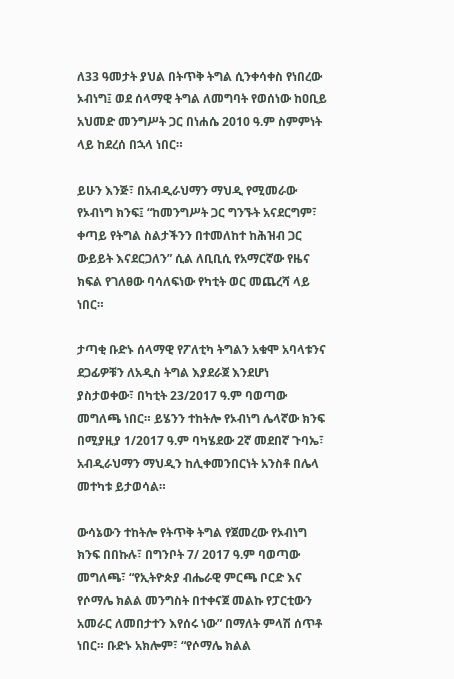ለ33 ዓመታት ያህል በትጥቅ ትግል ሲንቀሳቀስ የነበረው ኦብነግ፤ ወደ ሰላማዊ ትግል ለመግባት የወሰነው ከዐቢይ አህመድ መንግሥት ጋር በነሐሴ 2010 ዓ.ም ስምምነት ላይ ከደረሰ በኋላ ነበር።

ይሁን እንጅ፣ በአብዲራህማን ማህዲ የሚመራው የኦብነግ ክንፍ፤ “ከመንግሥት ጋር ግንኙት አናደርግም፣ ቀጣይ የትግል ስልታችንን በተመለከተ ከሕዝብ ጋር ውይይት እናደርጋለን” ሲል ለቢቢሲ የአማርኛው የዜና ክፍል የገለፀው ባሳለፍነው የካቲት ወር መጨረሻ ላይ ነበር።

ታጣቂ ቡድኑ ሰላማዊ የፖለቲካ ትግልን አቁሞ አባላቱንና ደጋፊዎቹን ለአዲስ ትግል እያደራጀ እንደሆነ ያስታወቀው፣ በካቲት 23/2017 ዓ.ም ባወጣው መግለጫ ነበር። ይሄንን ተከትሎ የኦብነግ ሌላኛው ክንፍ በሚያዚያ 1/2017 ዓ.ም ባካሄደው 2ኛ መደበኛ ጉባኤ፣ አብዲራህማን ማህዲን ከሊቀመንበርነት አንስቶ በሌላ መተካቱ ይታወሳል።

ውሳኔውን ተከትሎ የትጥቅ ትግል የጀመረው የኦብነግ ክንፍ በበኩሉ፣ በግንቦት 7/ 2017 ዓ.ም ባወጣው መግለጫ፣ “የኢትዮጵያ ብሔራዊ ምርጫ ቦርድ እና የሶማሌ ክልል መንግስት በተቀናጀ መልኩ የፓርቲውን አመራር ለመበታተን እየሰሩ ነው” በማለት ምላሽ ሰጥቶ ነበር። ቡድኑ አክሎም፣ “የሶማሌ ክልል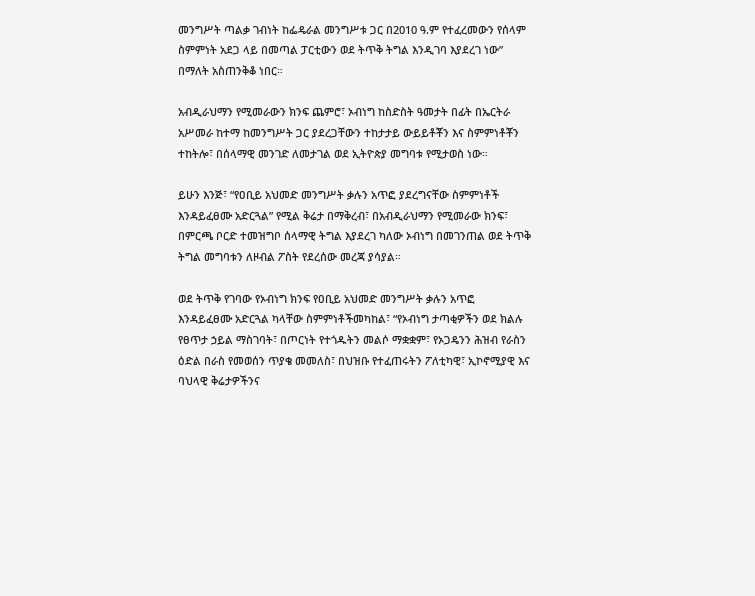መንግሥት ጣልቃ ገብነት ከፌዴራል መንግሥቱ ጋር በ2010 ዓ.ም የተፈረመውን የሰላም ስምምነት አደጋ ላይ በመጣል ፓርቲውን ወደ ትጥቅ ትግል እንዲገባ እያደረገ ነው” በማለት አስጠንቅቆ ነበር።

አብዲራህማን የሚመራውን ክንፍ ጨምሮ፣ ኦብነግ ከስድስት ዓመታት በፊት በኤርትራ አሥመራ ከተማ ከመንግሥት ጋር ያደረጋቸውን ተከታታይ ውይይቶቾን እና ስምምነቶቾን ተከትሎ፣ በሰላማዊ መንገድ ለመታገል ወደ ኢትዮጵያ መግባቱ የሚታወስ ነው።

ይሁን እንጅ፣ “የዐቢይ አህመድ መንግሥት ቃሉን አጥፎ ያደረግናቸው ስምምነቶች እንዳይፈፀሙ አድርጓል” የሚል ቅሬታ በማቅረብ፣ በአብዲራህማን የሚመራው ክንፍ፣ በምርጫ ቦርድ ተመዝግቦ ሰላማዊ ትግል እያደረገ ካለው ኦብነግ በመገንጠል ወደ ትጥቅ ትግል መግባቱን ለዞብል ፖስት የደረሰው መረጃ ያሳያል።

ወደ ትጥቅ የገባው የኦብነግ ክንፍ የዐቢይ አህመድ መንግሥት ቃሉን አጥፎ እንዳይፈፀሙ አድርጓል ካላቸው ስምምነቶችመካከል፣ “የኦብነግ ታጣቂዎችን ወደ ክልሉ የፀጥታ ኃይል ማስገባት፣ በጦርነት የተጎዱትን መልሶ ማቋቋም፣ የኦጋዴንን ሕዝብ የራስን ዕድል በራስ የመወሰን ጥያቄ መመለስ፣ በህዝቡ የተፈጠሩትን ፖለቲካዊ፣ ኢኮኖሚያዊ እና ባህላዊ ቅሬታዎችንና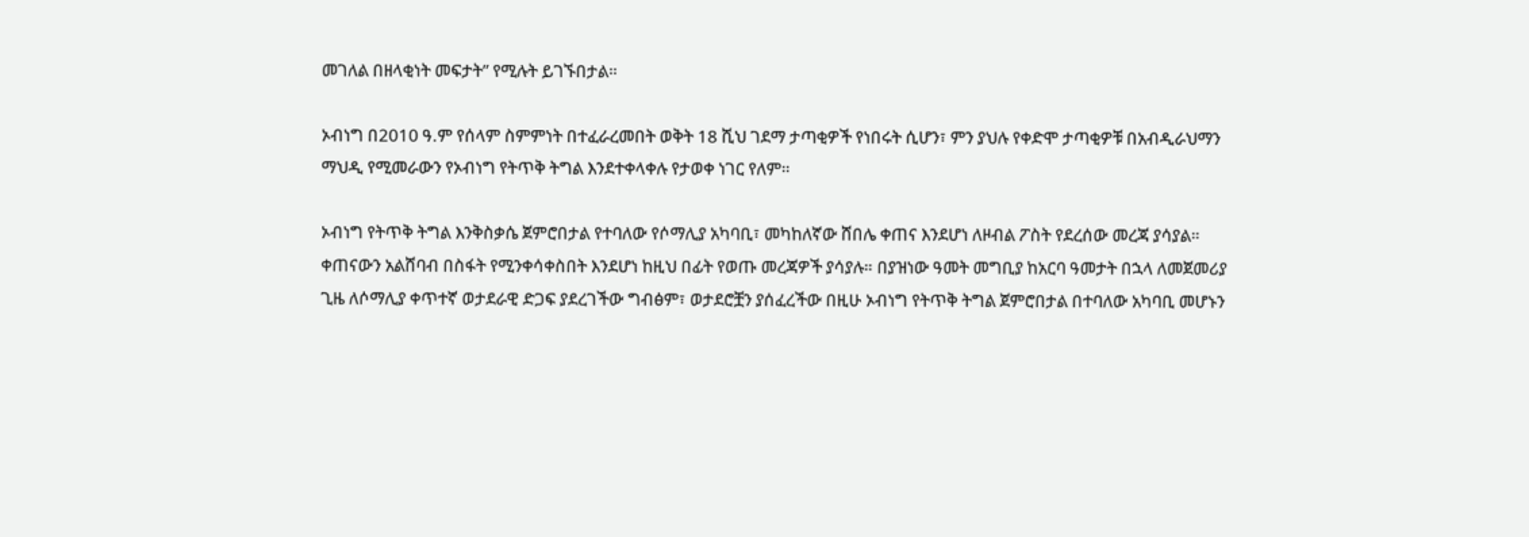መገለል በዘላቂነት መፍታት” የሚሉት ይገኙበታል።

ኦብነግ በ2010 ዓ.ም የሰላም ስምምነት በተፈራረመበት ወቅት 18 ሺህ ገደማ ታጣቂዎች የነበሩት ሲሆን፣ ምን ያህሉ የቀድሞ ታጣቂዎቹ በአብዲራህማን ማህዲ የሚመራውን የኦብነግ የትጥቅ ትግል እንደተቀላቀሉ የታወቀ ነገር የለም።

ኦብነግ የትጥቅ ትግል እንቅስቃሴ ጀምሮበታል የተባለው የሶማሊያ አካባቢ፣ መካከለኛው ሸበሌ ቀጠና እንደሆነ ለዞብል ፖስት የደረሰው መረጃ ያሳያል። ቀጠናውን አልሸባብ በስፋት የሚንቀሳቀስበት እንደሆነ ከዚህ በፊት የወጡ መረጃዎች ያሳያሉ። በያዝነው ዓመት መግቢያ ከአርባ ዓመታት በኋላ ለመጀመሪያ ጊዜ ለሶማሊያ ቀጥተኛ ወታደራዊ ድጋፍ ያደረገችው ግብፅም፣ ወታደሮቿን ያሰፈረችው በዚሁ ኦብነግ የትጥቅ ትግል ጀምሮበታል በተባለው አካባቢ መሆኑን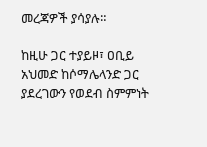መረጃዎች ያሳያሉ።

ከዚሁ ጋር ተያይዞ፣ ዐቢይ አህመድ ከሶማሌላንድ ጋር ያደረገውን የወደብ ስምምነት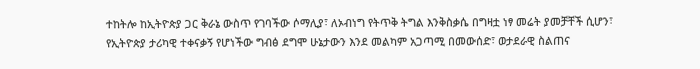ተከትሎ ከኢትዮጵያ ጋር ቅራኔ ውስጥ የገባችው ሶማሊያ፣ ለኦብነግ የትጥቅ ትግል እንቅስቃሴ በግዛቷ ነፃ መሬት ያመቻቸች ሲሆን፣ የኢትዮጵያ ታሪካዊ ተቀናቃኝ የሆነችው ግብፅ ደግሞ ሁኔታውን እንደ መልካም አጋጣሚ በመውሰድ፣ ወታደራዊ ስልጠና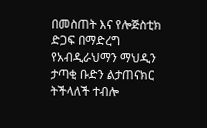በመስጠት እና የሎጅስቲክ ድጋፍ በማድረግ የአብዲራህማን ማህዲን ታጣቂ ቡድን ልታጠናክር ትችላለች ተብሎ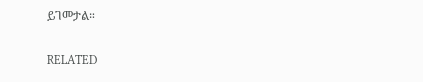ይገመታል።

RELATED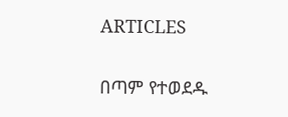ARTICLES

በጣም የተወደዱ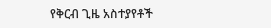የቅርብ ጊዜ አስተያየቶች